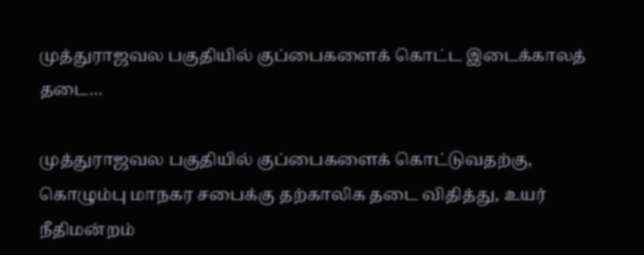முத்துராஜவல பகுதியில் குப்பைகளைக் கொட்ட இடைக்காலத் தடை…

முத்துராஜவல பகுதியில் குப்பைகளைக் கொட்டுவதற்கு, கொழும்பு மாநகர சபைக்கு தற்காலிக தடை விதித்து, உயர் நீதிமன்றம்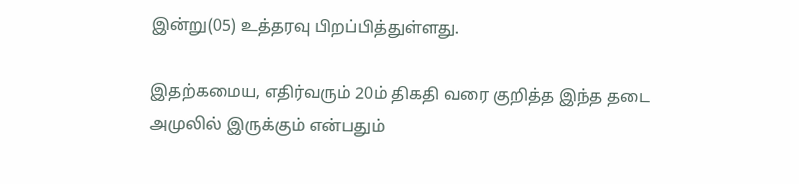இன்று(05) உத்தரவு பிறப்பித்துள்ளது.

இதற்கமைய, எதிர்வரும் 20ம் திகதி வரை குறித்த இந்த தடை அமுலில் இருக்கும் என்பதும்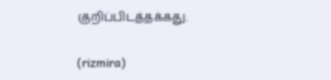குறிப்பிடத்தக்கது.

(rizmira)